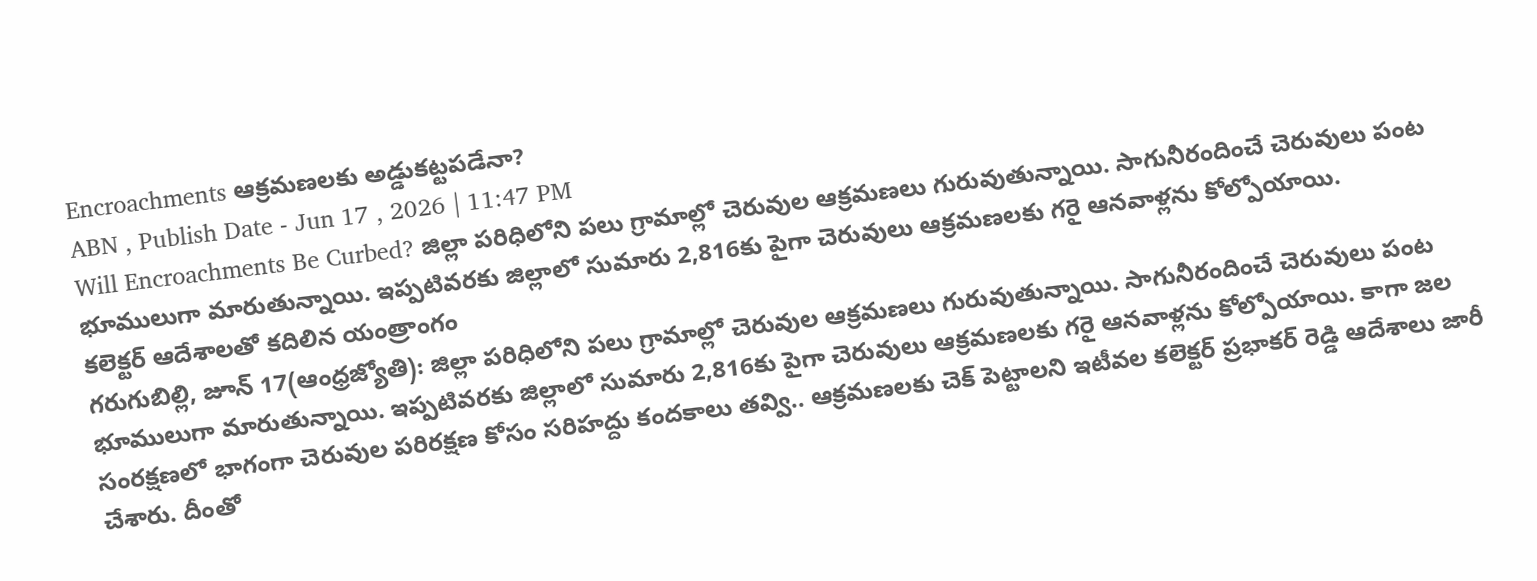Encroachments ఆక్రమణలకు అడ్డుకట్టపడేనా?
ABN , Publish Date - Jun 17 , 2026 | 11:47 PM
Will Encroachments Be Curbed? జిల్లా పరిధిలోని పలు గ్రామాల్లో చెరువుల ఆక్రమణలు గురువుతున్నాయి. సాగునీరందించే చెరువులు పంట భూములుగా మారుతున్నాయి. ఇప్పటివరకు జిల్లాలో సుమారు 2,816కు పైగా చెరువులు ఆక్రమణలకు గరై ఆనవాళ్లను కోల్పోయాయి.
కలెక్టర్ ఆదేశాలతో కదిలిన యంత్రాంగం
గరుగుబిల్లి, జూన్ 17(ఆంధ్రజ్యోతి): జిల్లా పరిధిలోని పలు గ్రామాల్లో చెరువుల ఆక్రమణలు గురువుతున్నాయి. సాగునీరందించే చెరువులు పంట భూములుగా మారుతున్నాయి. ఇప్పటివరకు జిల్లాలో సుమారు 2,816కు పైగా చెరువులు ఆక్రమణలకు గరై ఆనవాళ్లను కోల్పోయాయి. కాగా జల సంరక్షణలో భాగంగా చెరువుల పరిరక్షణ కోసం సరిహద్దు కందకాలు తవ్వి.. ఆక్రమణలకు చెక్ పెట్టాలని ఇటీవల కలెక్టర్ ప్రభాకర్ రెడ్డి ఆదేశాలు జారీ చేశారు. దీంతో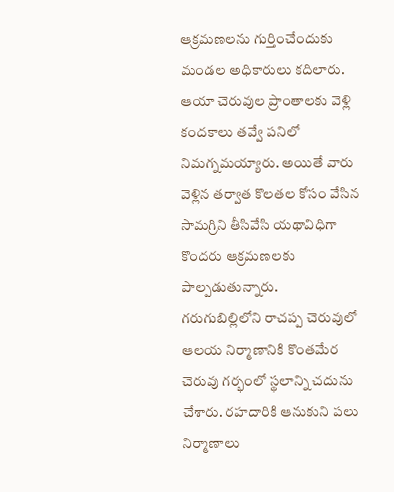ఆక్రమణలను గుర్తించేందుకు మండల అధికారులు కదిలారు. ఆయా చెరువుల ప్రాంతాలకు వెళ్లి కందకాలు తవ్వే పనిలో నిమగ్నమయ్యారు. అయితే వారు వెళ్లిన తర్వాత కొలతల కోసం వేసిన సామగ్రిని తీసివేసి యథావిధిగా కొందరు ఆక్రమణలకు పాల్పడుతున్నారు.
గరుగుబిల్లిలోని రాచప్ప చెరువులో ఆలయ నిర్మాణానికి కొంతమేర చెరువు గర్భంలో స్థలాన్ని చదును చేశారు. రహదారికి ఆనుకుని పలు నిర్మాణాలు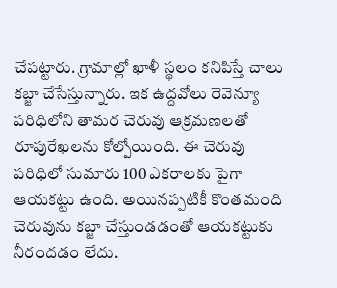చేపట్టారు. గ్రామాల్లో ఖాళీ స్థలం కనిపిస్తే చాలు కబ్జా చేసేస్తున్నారు. ఇక ఉద్దవోలు రెవెన్యూ పరిధిలోని తామర చెరువు ఆక్రమణలతో రూపురేఖలను కోల్పోయింది. ఈ చెరువు పరిధిలో సుమారు 100 ఎకరాలకు పైగా ఆయకట్టు ఉంది. అయినప్పటికీ కొంతమంది చెరువును కబ్జా చేస్తుండడంతో ఆయకట్టుకు నీరందడం లేదు.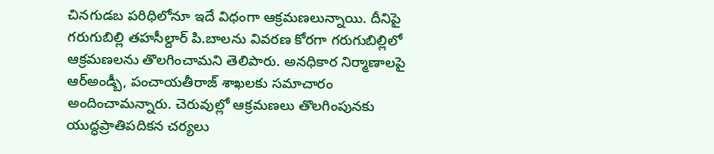చినగుడబ పరిధిలోనూ ఇదే విధంగా ఆక్రమణలున్నాయి. దీనిపై గరుగుబిల్లి తహసీల్దార్ పి.బాలను వివరణ కోరగా గరుగుబిల్లిలో ఆక్రమణలను తొలగించామని తెలిపారు. అనధికార నిర్మాణాలపై ఆర్అండ్బీ, పంచాయతీరాజ్ శాఖలకు సమాచారం అందించామన్నారు. చెరువుల్లో ఆక్రమణలు తొలగింపునకు యుద్ధప్రాతిపదికన చర్యలు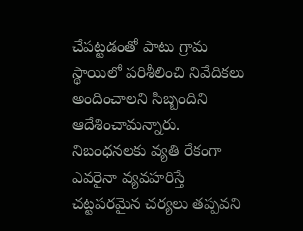చేపట్టడంతో పాటు గ్రామ స్థాయిలో పరిశీలించి నివేదికలు అందించాలని సిబ్బందిని ఆదేశించామన్నారు. నిబంధనలకు వ్యతి రేకంగా ఎవరైనా వ్యవహరిస్తే చట్టపరమైన చర్యలు తప్పవని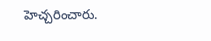హెచ్చరించారు.